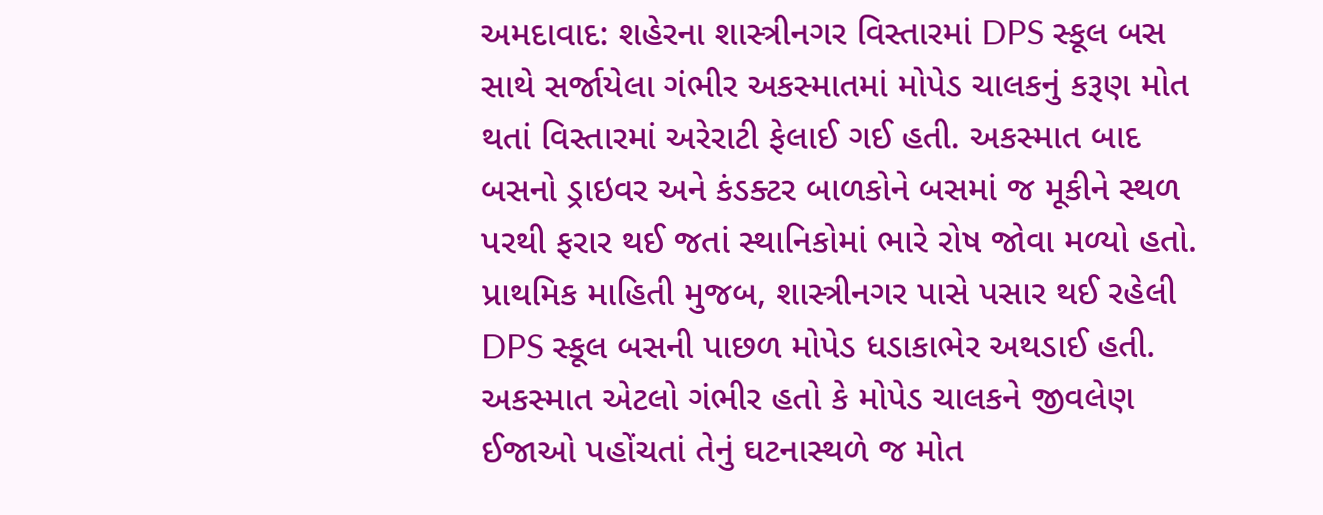અમદાવાદ: શહેરના શાસ્ત્રીનગર વિસ્તારમાં DPS સ્કૂલ બસ સાથે સર્જાયેલા ગંભીર અકસ્માતમાં મોપેડ ચાલકનું કરૂણ મોત થતાં વિસ્તારમાં અરેરાટી ફેલાઈ ગઈ હતી. અકસ્માત બાદ બસનો ડ્રાઇવર અને કંડક્ટર બાળકોને બસમાં જ મૂકીને સ્થળ પરથી ફરાર થઈ જતાં સ્થાનિકોમાં ભારે રોષ જોવા મળ્યો હતો.
પ્રાથમિક માહિતી મુજબ, શાસ્ત્રીનગર પાસે પસાર થઈ રહેલી DPS સ્કૂલ બસની પાછળ મોપેડ ધડાકાભેર અથડાઈ હતી. અકસ્માત એટલો ગંભીર હતો કે મોપેડ ચાલકને જીવલેણ ઈજાઓ પહોંચતાં તેનું ઘટનાસ્થળે જ મોત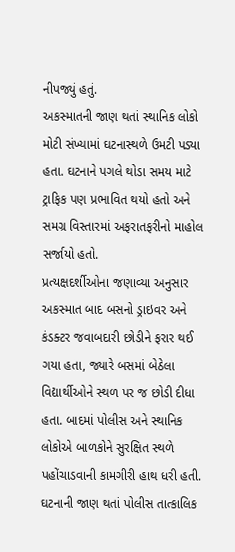નીપજ્યું હતું.
અકસ્માતની જાણ થતાં સ્થાનિક લોકો મોટી સંખ્યામાં ઘટનાસ્થળે ઉમટી પડ્યા હતા. ઘટનાને પગલે થોડા સમય માટે ટ્રાફિક પણ પ્રભાવિત થયો હતો અને સમગ્ર વિસ્તારમાં અફરાતફરીનો માહોલ સર્જાયો હતો.
પ્રત્યક્ષદર્શીઓના જણાવ્યા અનુસાર અકસ્માત બાદ બસનો ડ્રાઇવર અને કંડક્ટર જવાબદારી છોડીને ફરાર થઈ ગયા હતા, જ્યારે બસમાં બેઠેલા વિદ્યાર્થીઓને સ્થળ પર જ છોડી દીધા હતા. બાદમાં પોલીસ અને સ્થાનિક લોકોએ બાળકોને સુરક્ષિત સ્થળે પહોંચાડવાની કામગીરી હાથ ધરી હતી.
ઘટનાની જાણ થતાં પોલીસ તાત્કાલિક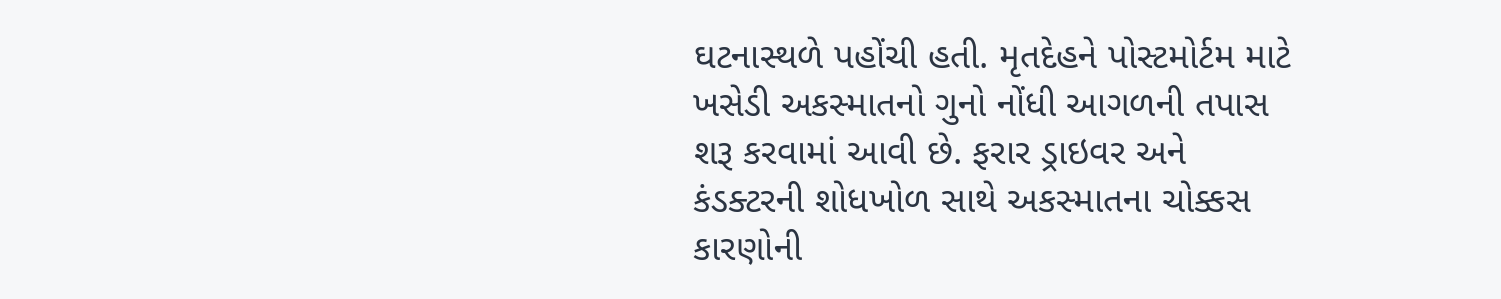ઘટનાસ્થળે પહોંચી હતી. મૃતદેહને પોસ્ટમોર્ટમ માટે ખસેડી અકસ્માતનો ગુનો નોંધી આગળની તપાસ શરૂ કરવામાં આવી છે. ફરાર ડ્રાઇવર અને કંડક્ટરની શોધખોળ સાથે અકસ્માતના ચોક્કસ કારણોની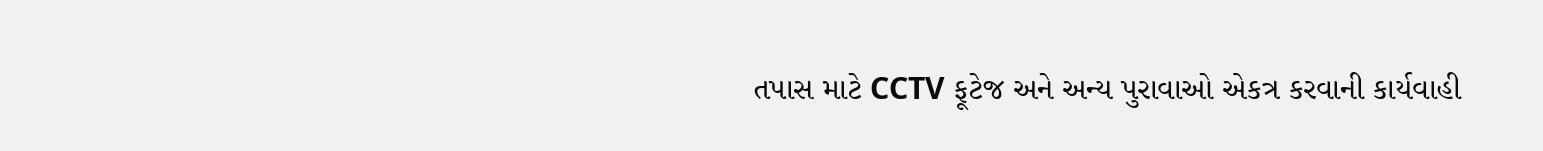તપાસ માટે CCTV ફૂટેજ અને અન્ય પુરાવાઓ એકત્ર કરવાની કાર્યવાહી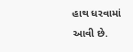હાથ ધરવામાં આવી છે.